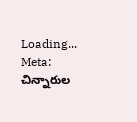Loading...
Meta: చిన్నారుల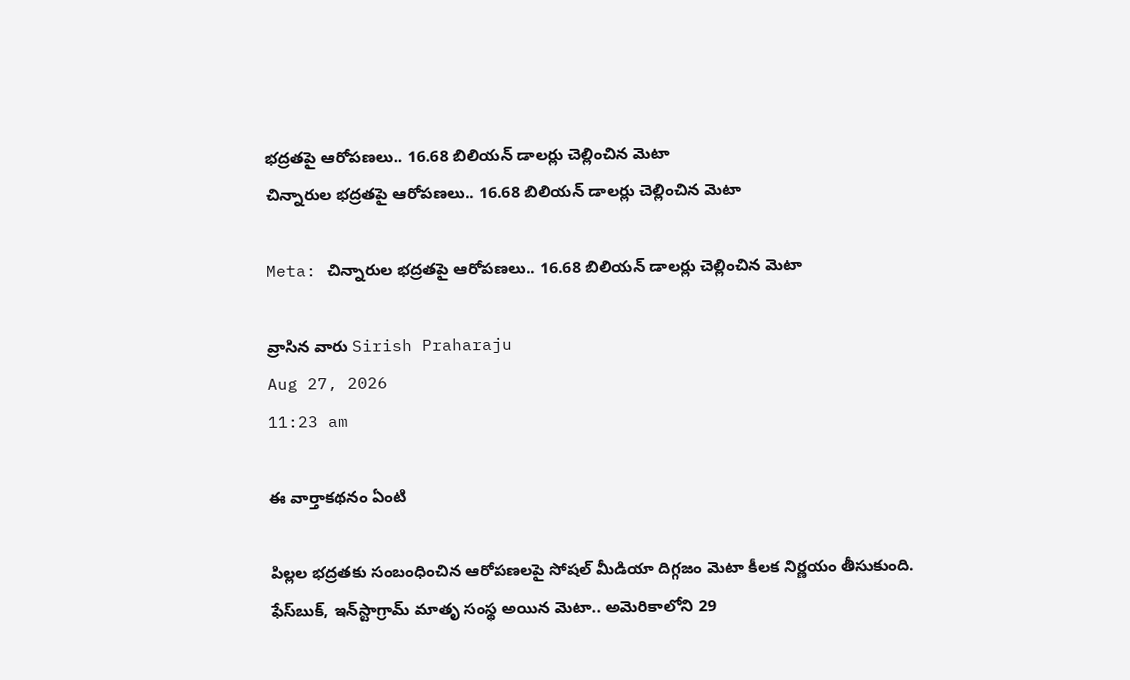భద్రతపై ఆరోపణలు.. 16.68 బిలియన్ డాలర్లు చెల్లించిన మెటా
చిన్నారుల భద్రతపై ఆరోపణలు.. 16.68 బిలియన్ డాలర్లు చెల్లించిన మెటా

Meta: చిన్నారుల భద్రతపై ఆరోపణలు.. 16.68 బిలియన్ డాలర్లు చెల్లించిన మెటా

వ్రాసిన వారు Sirish Praharaju
Aug 27, 2026
11:23 am

ఈ వార్తాకథనం ఏంటి

పిల్లల భద్రతకు సంబంధించిన ఆరోపణలపై సోషల్ మీడియా దిగ్గజం మెటా కీలక నిర్ణయం తీసుకుంది. ఫేస్‌బుక్, ఇన్‌స్టాగ్రామ్ మాతృ సంస్థ అయిన మెటా.. అమెరికాలోని 29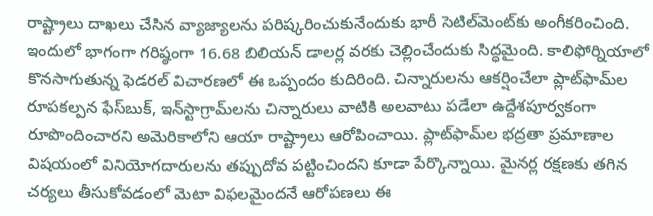రాష్ట్రాలు దాఖలు చేసిన వ్యాజ్యాలను పరిష్కరించుకునేందుకు భారీ సెటిల్‌మెంట్‌కు అంగీకరించింది. ఇందులో భాగంగా గరిష్ఠంగా 16.68 బిలియన్ డాలర్ల వరకు చెల్లించేందుకు సిద్ధమైంది. కాలిఫోర్నియాలో కొనసాగుతున్న ఫెడరల్ విచారణలో ఈ ఒప్పందం కుదిరింది. చిన్నారులను ఆకర్షించేలా ప్లాట్‌ఫామ్‌ల రూపకల్పన ఫేస్‌బుక్, ఇన్‌స్టాగ్రామ్‌లను చిన్నారులు వాటికి అలవాటు పడేలా ఉద్దేశపూర్వకంగా రూపొందించారని అమెరికాలోని ఆయా రాష్ట్రాలు ఆరోపించాయి. ప్లాట్‌ఫామ్‌ల భద్రతా ప్రమాణాల విషయంలో వినియోగదారులను తప్పుదోవ పట్టించిందని కూడా పేర్కొన్నాయి. మైనర్ల రక్షణకు తగిన చర్యలు తీసుకోవడంలో మెటా విఫలమైందనే ఆరోపణలు ఈ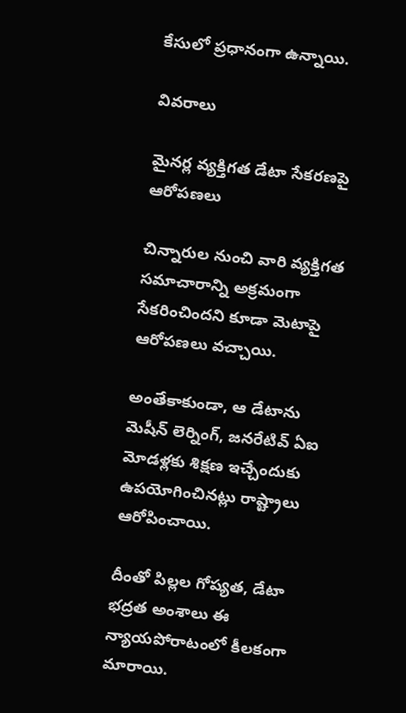కేసులో ప్రధానంగా ఉన్నాయి.

వివరాలు

మైనర్ల వ్యక్తిగత డేటా సేకరణపై ఆరోపణలు

చిన్నారుల నుంచి వారి వ్యక్తిగత సమాచారాన్ని అక్రమంగా సేకరించిందని కూడా మెటాపై ఆరోపణలు వచ్చాయి.

అంతేకాకుండా, ఆ డేటాను మెషీన్ లెర్నింగ్, జనరేటివ్ ఏఐ మోడళ్లకు శిక్షణ ఇచ్చేందుకు ఉపయోగించినట్లు రాష్ట్రాలు ఆరోపించాయి.

దీంతో పిల్లల గోప్యత, డేటా భద్రత అంశాలు ఈ న్యాయపోరాటంలో కీలకంగా మారాయి.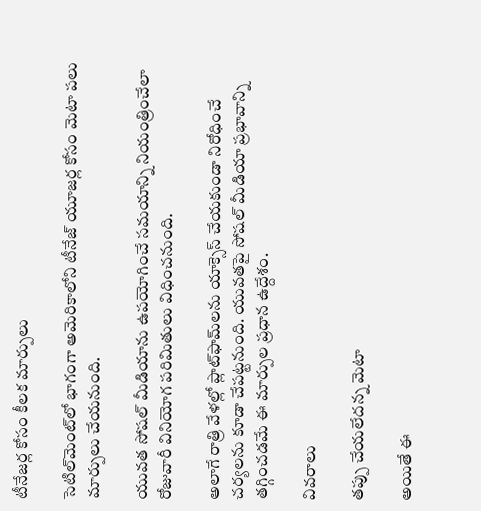టీనేజర్ల కోసం కీలక మార్పులు

సెటిల్‌మెంట్‌లో భాగంగా అమెరికాలోని టీనేజ్ యూజర్ల కోసం మెటా పలు మార్పులు చేయనుంది.

యువత సోషల్ మీడియాను ఉపయోగించే సమయాన్ని నియంత్రించేలా రోజువారీ వినియోగ పరిమితులు విధించనుంది.

అలాగే రాత్రి వేళల్లో ప్లాట్‌ఫామ్‌లను యాక్సెస్ చేయకుండా నిరోధించే చర్యలను కూడా చేపట్టనుంది. యువతపై సోషల్ మీడియా ప్రభావాన్ని తగ్గించడమే ఈ మార్పుల ప్రధాన ఉద్దేశం.

వివరాలు

తప్పు చేయలేదన్న మెటా

అయితే ఈ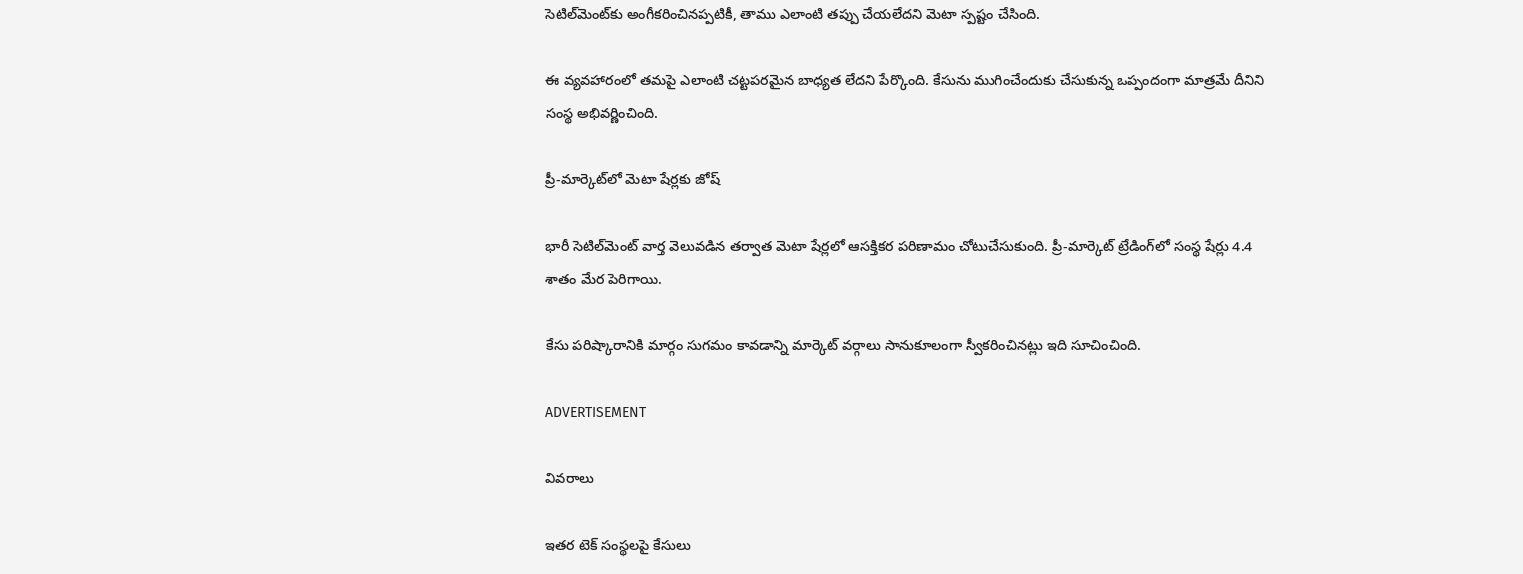సెటిల్‌మెంట్‌కు అంగీకరించినప్పటికీ, తాము ఎలాంటి తప్పు చేయలేదని మెటా స్పష్టం చేసింది.

ఈ వ్యవహారంలో తమపై ఎలాంటి చట్టపరమైన బాధ్యత లేదని పేర్కొంది. కేసును ముగించేందుకు చేసుకున్న ఒప్పందంగా మాత్రమే దీనిని సంస్థ అభివర్ణించింది.

ప్రీ-మార్కెట్‌లో మెటా షేర్లకు జోష్

భారీ సెటిల్‌మెంట్ వార్త వెలువడిన తర్వాత మెటా షేర్లలో ఆసక్తికర పరిణామం చోటుచేసుకుంది. ప్రీ-మార్కెట్ ట్రేడింగ్‌లో సంస్థ షేర్లు 4.4 శాతం మేర పెరిగాయి.

కేసు పరిష్కారానికి మార్గం సుగమం కావడాన్ని మార్కెట్ వర్గాలు సానుకూలంగా స్వీకరించినట్లు ఇది సూచించింది.

ADVERTISEMENT

వివరాలు

ఇతర టెక్ సంస్థలపై కేసులు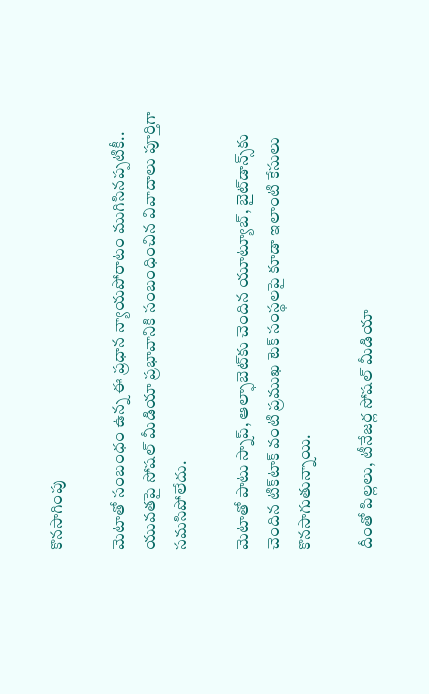కొనసాగింపు

మెటాతో సంబంధం ఉన్న ఈ ప్రధాన న్యాయపోరాటం ముగిసినప్పటికీ.. యువతపై సోషల్ మీడియా ప్రభావానికి సంబంధించిన వివాదాలు పూర్తిగా సమసిపోలేదు.

మెటాతో పాటు స్నాప్, ఆల్ఫాబెట్‌కు చెందిన యూట్యూబ్, బైట్‌డాన్స్‌కు చెందిన టిక్‌టాక్ వంటి ప్రముఖ టెక్ సంస్థలపై కూడా ఇలాంటి కేసులు కొనసాగుతున్నాయి.

దీంతో పిల్లలు, టీనేజర్ల సోషల్ మీడియా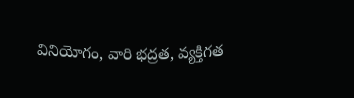వినియోగం, వారి భద్రత, వ్యక్తిగత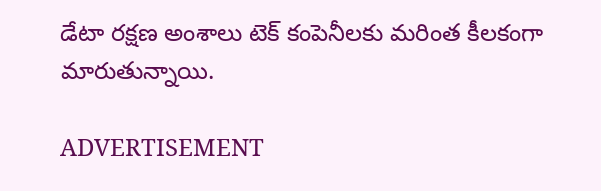డేటా రక్షణ అంశాలు టెక్ కంపెనీలకు మరింత కీలకంగా మారుతున్నాయి.

ADVERTISEMENT